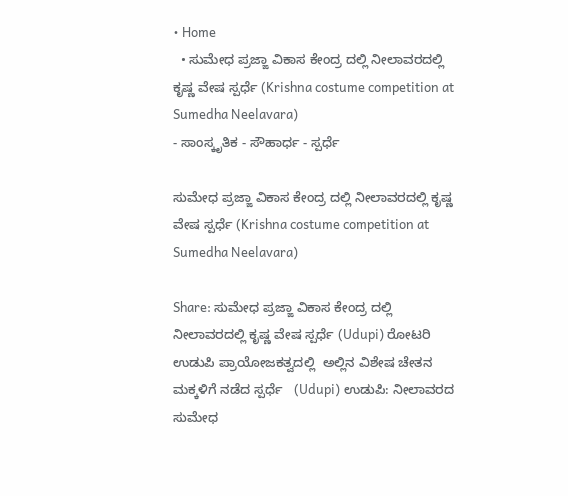• Home
  • ಸುಮೇಧ ಪ್ರಜ್ಙಾ ವಿಕಾಸ ಕೇಂದ್ರ ದಲ್ಲಿ ನೀಲಾವರದಲ್ಲಿ ಕೃಷ್ಣ ವೇಷ ಸ್ಪರ್ಧೆ (Krishna costume competition at Sumedha Neelavara)
- ಸಾಂಸ್ಕೃತಿಕ - ಸೌಹಾರ್ಧ - ಸ್ಪರ್ಧೆ

ಸುಮೇಧ ಪ್ರಜ್ಙಾ ವಿಕಾಸ ಕೇಂದ್ರ ದಲ್ಲಿ ನೀಲಾವರದಲ್ಲಿ ಕೃಷ್ಣ ವೇಷ ಸ್ಪರ್ಧೆ (Krishna costume competition at Sumedha Neelavara)

Share: ಸುಮೇಧ ಪ್ರಜ್ಙಾ ವಿಕಾಸ ಕೇಂದ್ರ ದಲ್ಲಿ ನೀಲಾವರದಲ್ಲಿ ಕೃಷ್ಣ ವೇಷ ಸ್ಪರ್ಧೆ (Udupi) ರೋಟರಿ ಉಡುಪಿ ಪ್ರಾಯೋಜಕತ್ವದಲ್ಲಿ  ಅಲ್ಲಿನ ವಿಶೇಷ ಚೇತನ ಮಕ್ಕಳಿಗೆ ನಡೆದ ಸ್ಪರ್ಧೆ   (Udupi) ಉಡುಪಿ: ನೀಲಾವರದ ಸುಮೇಧ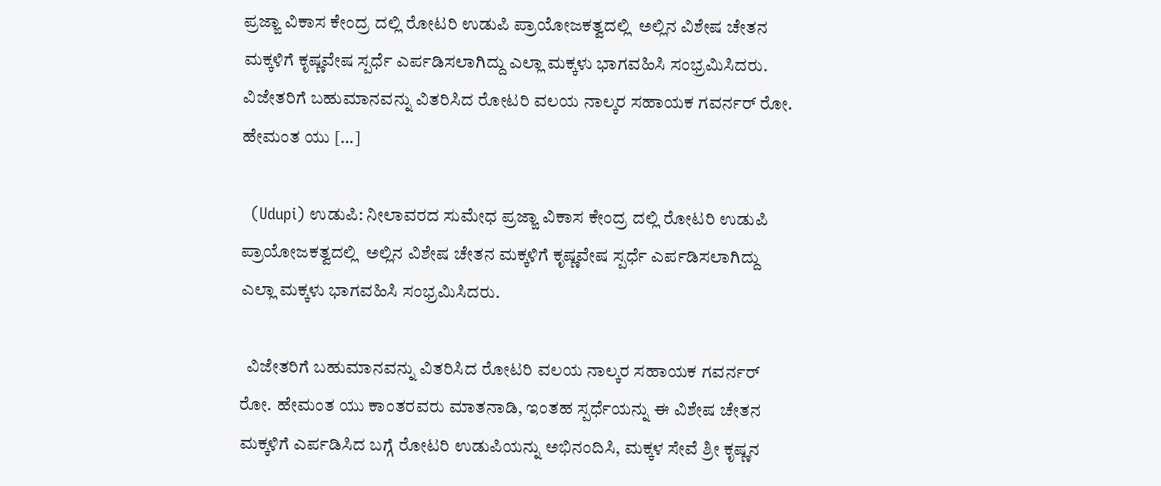ಪ್ರಜ್ಙಾ ವಿಕಾಸ ಕೇಂದ್ರ ದಲ್ಲಿ ರೋಟರಿ ಉಡುಪಿ ಪ್ರಾಯೋಜಕತ್ವದಲ್ಲಿ  ಅಲ್ಲಿನ ವಿಶೇಷ ಚೇತನ ಮಕ್ಕಳಿಗೆ ಕೃಷ್ಣವೇಷ ಸ್ಪರ್ಧೆ ಎರ್ಪಡಿಸಲಾಗಿದ್ದು ಎಲ್ಲಾ ಮಕ್ಕಳು ಭಾಗವಹಿಸಿ ಸಂಭ್ರಮಿಸಿದರು.   ವಿಜೇತರಿಗೆ ಬಹುಮಾನವನ್ನು ವಿತರಿಸಿದ ರೋಟರಿ ವಲಯ ನಾಲ್ಕರ ಸಹಾಯಕ ಗವರ್ನರ್ ರೋ. ಹೇಮಂತ ಯು […]

  (Udupi) ಉಡುಪಿ: ನೀಲಾವರದ ಸುಮೇಧ ಪ್ರಜ್ಙಾ ವಿಕಾಸ ಕೇಂದ್ರ ದಲ್ಲಿ ರೋಟರಿ ಉಡುಪಿ ಪ್ರಾಯೋಜಕತ್ವದಲ್ಲಿ  ಅಲ್ಲಿನ ವಿಶೇಷ ಚೇತನ ಮಕ್ಕಳಿಗೆ ಕೃಷ್ಣವೇಷ ಸ್ಪರ್ಧೆ ಎರ್ಪಡಿಸಲಾಗಿದ್ದು ಎಲ್ಲಾ ಮಕ್ಕಳು ಭಾಗವಹಿಸಿ ಸಂಭ್ರಮಿಸಿದರು.

  ವಿಜೇತರಿಗೆ ಬಹುಮಾನವನ್ನು ವಿತರಿಸಿದ ರೋಟರಿ ವಲಯ ನಾಲ್ಕರ ಸಹಾಯಕ ಗವರ್ನರ್ ರೋ. ಹೇಮಂತ ಯು ಕಾಂತರವರು ಮಾತನಾಡಿ, ಇಂತಹ ಸ್ಪರ್ಧೆಯನ್ನು ಈ ವಿಶೇಷ ಚೇತನ ಮಕ್ಕಳಿಗೆ ಎರ್ಪಡಿಸಿದ ಬಗ್ಗೆ ರೋಟರಿ ಉಡುಪಿಯನ್ನು ಅಭಿನಂದಿಸಿ, ಮಕ್ಕಳ ಸೇವೆ ಶ್ರೀ ಕೃಷ್ಣನ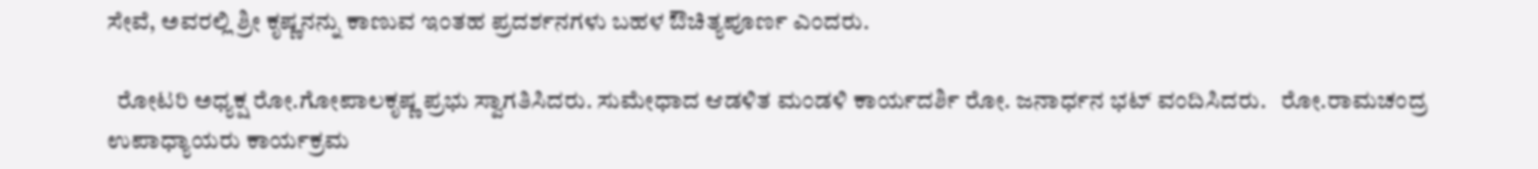ಸೇವೆ, ಅವರಲ್ಲಿ ಶ್ರೀ ಕೃಷ್ಣನನ್ನು ಕಾಣುವ ಇಂತಹ ಪ್ರದರ್ಶನಗಳು ಬಹಳ ಔಚಿತ್ಯಪೂರ್ಣ ಎಂದರು.

  ರೋಟರಿ ಅಧ್ಯಕ್ಷ ರೋ.ಗೋಪಾಲಕೃಷ್ಣ ಪ್ರಭು ಸ್ವಾಗತಿಸಿದರು. ಸುಮೇಧಾದ ಆಡಳಿತ ಮಂಡಳಿ ಕಾರ್ಯದರ್ಶಿ ರೋ. ಜನಾರ್ಧನ ಭಟ್‌ ವಂದಿಸಿದರು.   ರೋ.ರಾಮಚಂದ್ರ ಉಪಾಧ್ಯಾಯರು ಕಾರ್ಯಕ್ರಮ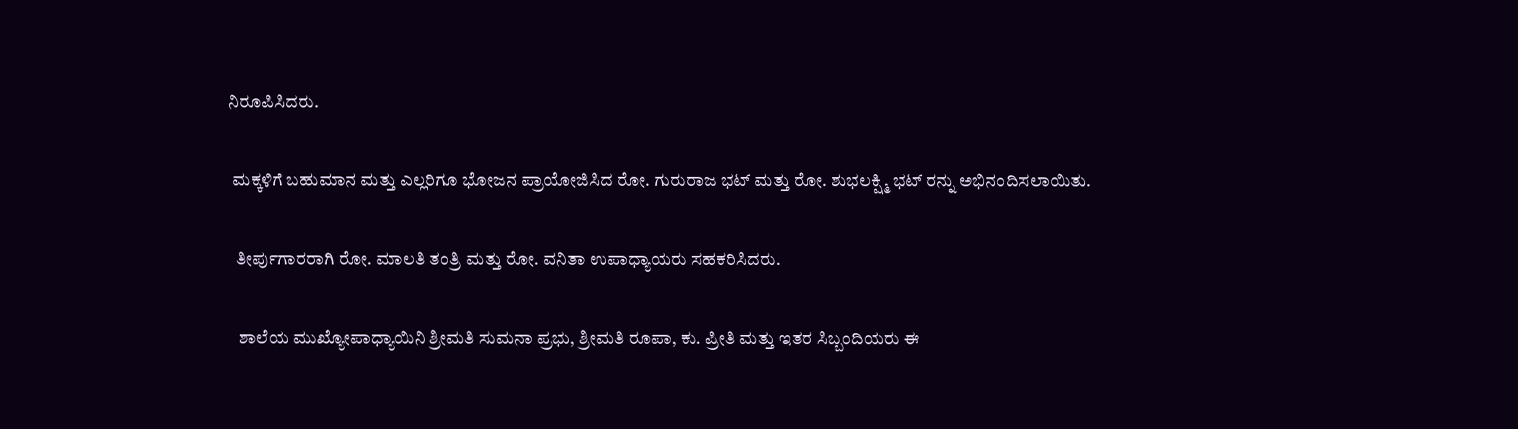ನಿರೂಪಿಸಿದರು.

 ಮಕ್ಕಳಿಗೆ ಬಹುಮಾನ ಮತ್ತು ಎಲ್ಲರಿಗೂ ಭೋಜನ ಪ್ರಾಯೋಜಿಸಿದ ರೋ. ಗುರುರಾಜ ಭಟ್ ಮತ್ತು ರೋ. ಶುಭಲಕ್ಷ್ಮಿ ಭಟ್ ರನ್ನು ಅಭಿನಂದಿಸಲಾಯಿತು.

  ತೀರ್ಪುಗಾರರಾಗಿ ರೋ. ಮಾಲತಿ ತಂತ್ರಿ ಮತ್ತು ರೋ. ವನಿತಾ ಉಪಾಧ್ಯಾಯರು ಸಹಕರಿಸಿದರು.

   ಶಾಲೆಯ ಮುಖ್ಯೋಪಾಧ್ಯಾಯಿನಿ ಶ್ರೀಮತಿ ಸುಮನಾ ಪ್ರಭು, ಶ್ರೀಮತಿ ರೂಪಾ, ಕು. ಪ್ರೀತಿ ಮತ್ತು ಇತರ ಸಿಬ್ಬಂದಿಯರು ಈ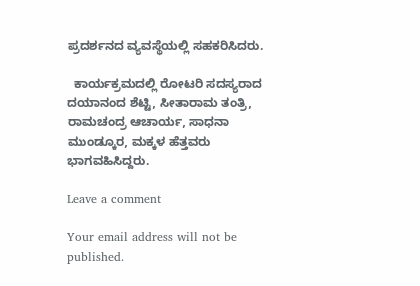ಪ್ರದರ್ಶನದ ವ್ಯವಸ್ಥೆಯಲ್ಲಿ ಸಹಕರಿಸಿದರು.

  ಕಾರ್ಯಕ್ರಮದಲ್ಲಿ ರೋಟರಿ ಸದಸ್ಯರಾದ ದಯಾನಂದ ಶೆಟ್ಟಿ, ಸೀತಾರಾಮ ತಂತ್ರಿ, ರಾಮಚಂದ್ರ ಆಚಾರ್ಯ, ಸಾಧನಾ ಮುಂಡ್ಕೂರ, ಮಕ್ಕಳ ಹೆತ್ತವರು ಭಾಗವಹಿಸಿದ್ದರು.

Leave a comment

Your email address will not be published.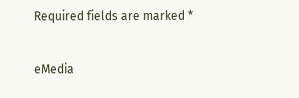Required fields are marked *

eMedia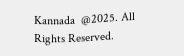Kannada  @2025. All Rights Reserved.